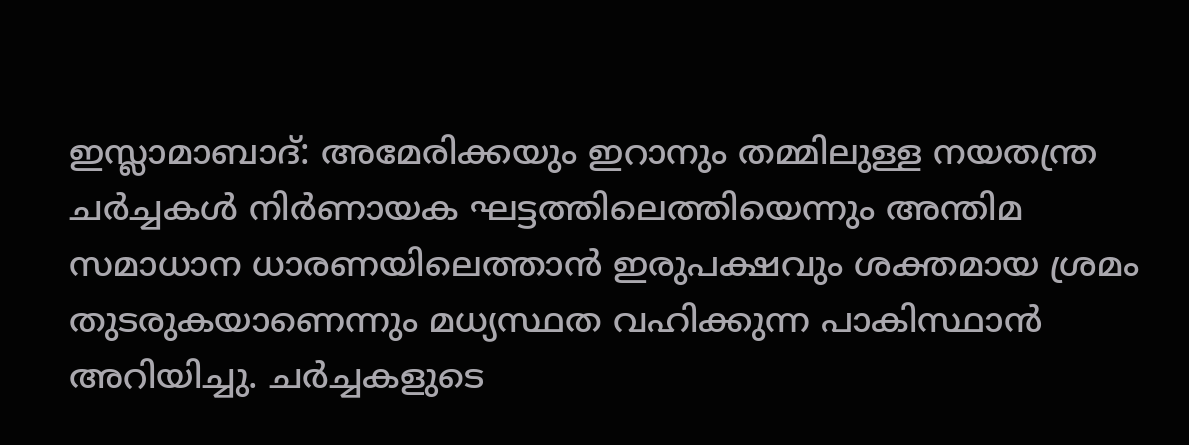ഇസ്ലാമാബാദ്: അമേരിക്കയും ഇറാനും തമ്മിലുള്ള നയതന്ത്ര ചർച്ചകൾ നിർണായക ഘട്ടത്തിലെത്തിയെന്നും അന്തിമ സമാധാന ധാരണയിലെത്താൻ ഇരുപക്ഷവും ശക്തമായ ശ്രമം തുടരുകയാണെന്നും മധ്യസ്ഥത വഹിക്കുന്ന പാകിസ്ഥാൻ അറിയിച്ചു. ചർച്ചകളുടെ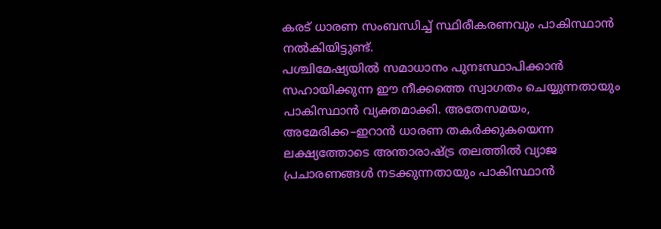കരട് ധാരണ സംബന്ധിച്ച് സ്ഥിരീകരണവും പാകിസ്ഥാൻ നൽകിയിട്ടുണ്ട്.
പശ്ചിമേഷ്യയിൽ സമാധാനം പുനഃസ്ഥാപിക്കാൻ സഹായിക്കുന്ന ഈ നീക്കത്തെ സ്വാഗതം ചെയ്യുന്നതായും പാകിസ്ഥാൻ വ്യക്തമാക്കി. അതേസമയം, അമേരിക്ക–ഇറാൻ ധാരണ തകർക്കുകയെന്ന ലക്ഷ്യത്തോടെ അന്താരാഷ്ട്ര തലത്തിൽ വ്യാജ പ്രചാരണങ്ങൾ നടക്കുന്നതായും പാകിസ്ഥാൻ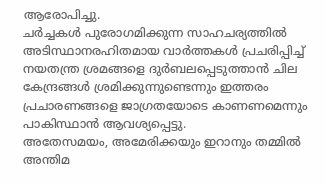ആരോപിച്ചു.
ചർച്ചകൾ പുരോഗമിക്കുന്ന സാഹചര്യത്തിൽ അടിസ്ഥാനരഹിതമായ വാർത്തകൾ പ്രചരിപ്പിച്ച് നയതന്ത്ര ശ്രമങ്ങളെ ദുർബലപ്പെടുത്താൻ ചില കേന്ദ്രങ്ങൾ ശ്രമിക്കുന്നുണ്ടെന്നും ഇത്തരം പ്രചാരണങ്ങളെ ജാഗ്രതയോടെ കാണണമെന്നും പാകിസ്ഥാൻ ആവശ്യപ്പെട്ടു.
അതേസമയം, അമേരിക്കയും ഇറാനും തമ്മിൽ അന്തിമ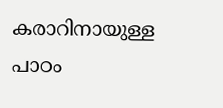കരാറിനായുള്ള പാഠം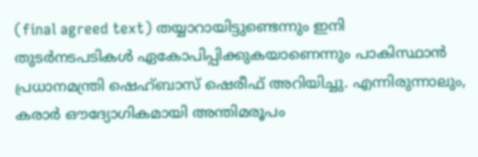(final agreed text) തയ്യാറായിട്ടുണ്ടെന്നും ഇനി തുടർനടപടികൾ ഏകോപിപ്പിക്കുകയാണെന്നും പാകിസ്ഥാൻ പ്രധാനമന്ത്രി ഷെഹ്ബാസ് ഷെരീഫ് അറിയിച്ചു. എന്നിരുന്നാലും, കരാർ ഔദ്യോഗികമായി അന്തിമരൂപം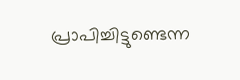പ്രാപിച്ചിട്ടുണ്ടെന്ന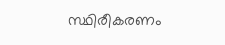സ്ഥിരീകരണം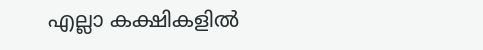എല്ലാ കക്ഷികളിൽ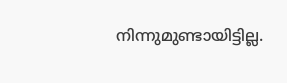നിന്നുമുണ്ടായിട്ടില്ല.